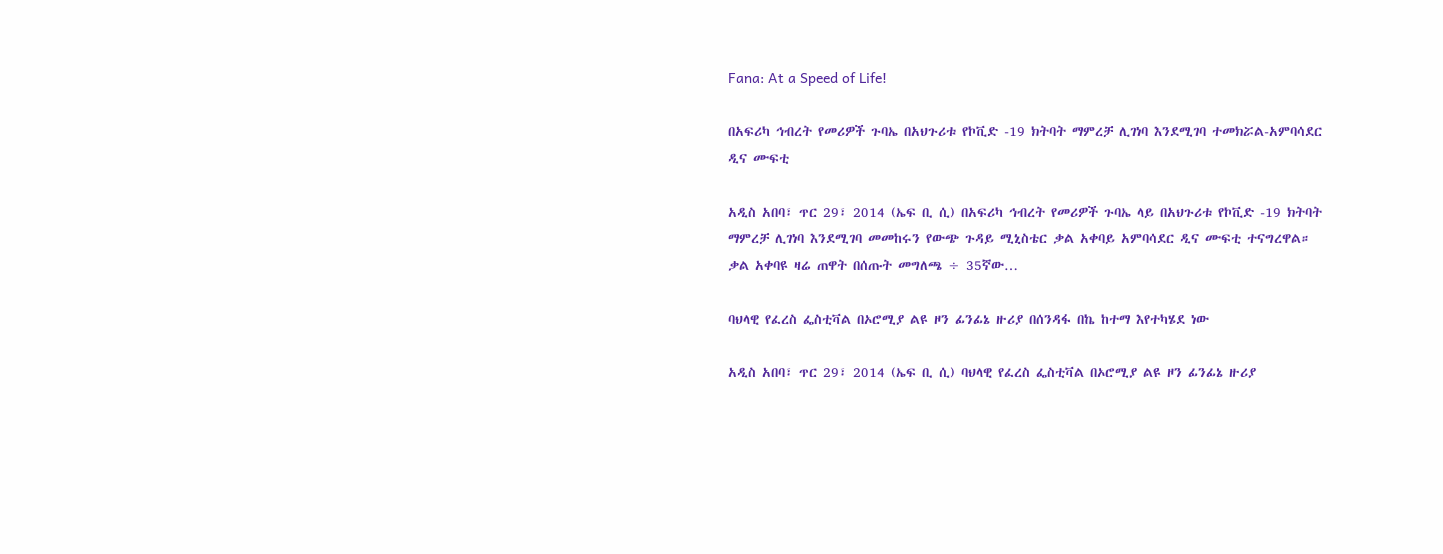Fana: At a Speed of Life!

በአፍሪካ ኅብረት የመሪዎች ጉባኤ በአህጉሪቱ የኮቪድ -19 ክትባት ማምረቻ ሊገነባ እንደሚገባ ተመክሯል-አምባሳደር ዲና ሙፍቲ

አዲስ አበባ፣ ጥር 29፣ 2014 (ኤፍ ቢ ሲ) በአፍሪካ ኅብረት የመሪዎች ጉባኤ ላይ በአህጉሪቱ የኮቪድ -19 ክትባት ማምረቻ ሊገነባ እንደሚገባ መመከሩን የውጭ ጉዳይ ሚኒስቴር ቃል አቀባይ አምባሳደር ዲና ሙፍቲ ተናግረዋል።   ቃል አቀባዩ ዛሬ ጠዋት በሰጡት መግለጫ ÷ 35ኛው…

ባህላዊ የፈረስ ፌስቲቫል በኦሮሚያ ልዩ ዞን ፊንፊኔ ዙሪያ በሰንዳፋ በኬ ከተማ እየተካሄደ ነው

አዲስ አበባ፣ ጥር 29፣ 2014 (ኤፍ ቢ ሲ) ባህላዊ የፈረስ ፌስቲቫል በኦሮሚያ ልዩ ዞን ፊንፊኔ ዙሪያ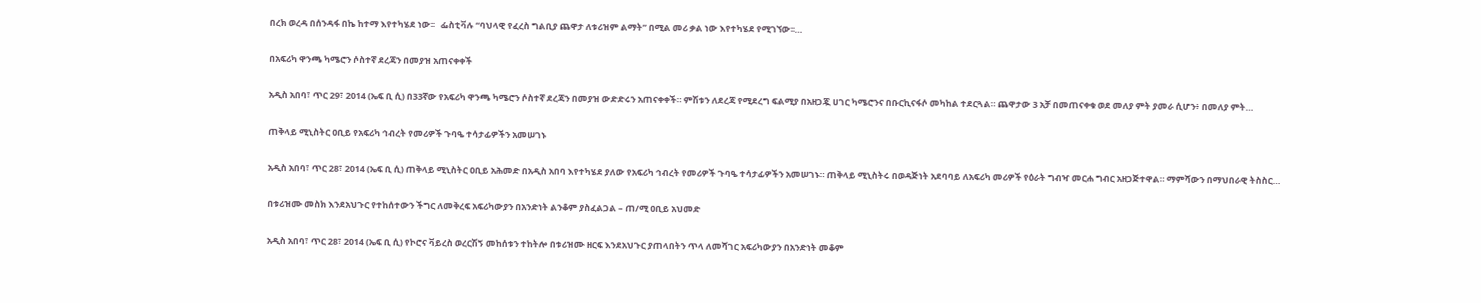በረክ ወረዳ በሰንዳፋ በኬ ከተማ እየተካሄደ ነው፡፡   ፌስቲቫሉ “ባህላዊ የፈረስ ግልቢያ ጨዋታ ለቱሪዝም ልማት” በሚል መሪ ቃል ነው እየተካሄደ የሚገኘው፡፡…

በአፍሪካ ዋንጫ ካሜሮን ሶስተኛ ደረጃን በመያዝ አጠናቀቀች

አዲስ አበባ፣ ጥር 29፣ 2014 (ኤፍ ቢ ሲ) በ33ኛው የአፍሪካ ዋንጫ ካሜሮን ሶስተኛ ደረጃን በመያዝ ውድድሩን አጠናቀቀች። ምሽቱን ለደረጃ የሚደረግ ፍልሚያ በአዘጋጇ ሀገር ካሜሮንና በቡርኪናፋሶ መካከል ተደርጓል። ጨዋታው 3 አቻ በመጠናቀቁ ወደ መለያ ምት ያመራ ሲሆን፥ በመለያ ምት…

ጠቅላይ ሚኒስትር ዐቢይ የአፍሪካ ኅብረት የመሪዎች ጉባዔ ተሳታፊዎችን አመሠገኑ

አዲስ አበባ፣ ጥር 28፣ 2014 (ኤፍ ቢ ሲ) ጠቅላይ ሚኒስትር ዐቢይ አሕመድ በአዲስ አበባ እየተካሄደ ያለው የአፍሪካ ኅብረት የመሪዎች ጉባዔ ተሳታፊዎችን አመሠገኑ። ጠቅላይ ሚኒስትሩ በወዳጅነት አደባባይ ለአፍሪካ መሪዎች የዕራት ግብዣ መርሐ ግብር አዘጋጅተዋል። ማምሻውን በማህበራዊ ትስስር…

በቱሪዝሙ መስክ እንደአህጉር የተከሰተውን ችግር ለመቅረፍ አፍሪካውያን በአንድነት ልንቆም ያስፈልጋል – ጠ/ሚ ዐቢይ አህመድ

አዲስ አበባ፣ ጥር 28፣ 2014 (ኤፍ ቢ ሲ) የኮሮና ቫይረስ ወረርሽኝ መከሰቱን ተከትሎ በቱሪዝሙ ዘርፍ እንደአህጉር ያጠላበትን ጥላ ለመሻገር አፍሪካውያን በአንድነት መቆም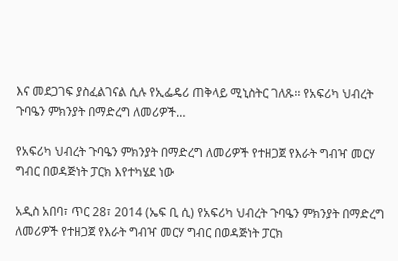እና መደጋገፍ ያስፈልገናል ሲሉ የኢፌዴሪ ጠቅላይ ሚኒስትር ገለጹ፡፡ የአፍሪካ ህብረት ጉባዔን ምክንያት በማድረግ ለመሪዎች…

የአፍሪካ ህብረት ጉባዔን ምክንያት በማድረግ ለመሪዎች የተዘጋጀ የእራት ግብዣ መርሃ ግብር በወዳጅነት ፓርክ እየተካሄደ ነው

አዲስ አበባ፣ ጥር 28፣ 2014 (ኤፍ ቢ ሲ) የአፍሪካ ህብረት ጉባዔን ምክንያት በማድረግ ለመሪዎች የተዘጋጀ የእራት ግብዣ መርሃ ግብር በወዳጅነት ፓርክ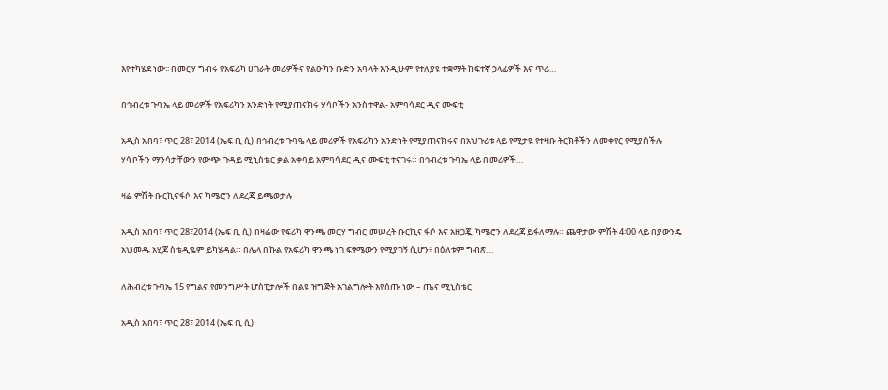እየተካሄደ ነው፡፡ በመርሃ ግብሩ የአፍሪካ ሀገራት መሪዎችና የልዑካን ቡድን አባላት እንዲሁም የተለያዩ ተቋማት ከፍተኛ ኃላፊዎች እና ጥሪ…

በኅብረቱ ጉባኤ ላይ መሪዎች የአፍሪካን አንድነት የሚያጠናክሩ ሃሳቦችን አንስተዋል- አምባሳደር ዲና ሙፍቲ

አዲስ አበባ፣ ጥር 28፣ 2014 (ኤፍ ቢ ሲ) በኅብረቱ ጉባዔ ላይ መሪዎች የአፍሪካን አንድነት የሚያጠናክሩና በአህጉሪቱ ላይ የሚታዩ የተዛቡ ትርክቶችን ለመቀየር የሚያስችሉ ሃሳቦችን ማንሳታቸውን የውጭ ጉዳይ ሚኒስቴር ቃል አቀባይ አምባሳደር ዲና ሙፍቲ ተናገሩ። በኅብረቱ ጉባኤ ላይ በመሪዎች…

ዛሬ ምሽት ቡርኪናፋሶ እና ካሜሮን ለደረጃ ይጫወታሉ

አዲስ አበባ፣ ጥር 28፣2014 (ኤፍ ቢ ሲ) በዛሬው የፍሪካ ዋንጫ መርሃ ግብር መሠረት ቡርኪና ፋሶ እና አዘጋጇ ካሜሮን ለደረጃ ይፋለማሉ። ጨዋታው ምሽት 4፡00 ላይ በያውንዴ አህመዱ አሂጆ ስቴዲዬም ይካሄዳል። በሌላ በኩል የአፍሪካ ዋንጫ ነገ ፍፃሜውን የሚያገኝ ሲሆን፥ በዕለቱም ግብጽ…

ለሕብረቱ ጉባኤ 15 የግልና የመንግሥት ሆስፒታሎች በልዩ ዝግጅት አገልግሎት እየሰጡ ነው – ጤና ሚኒስቴር

አዲስ አበባ፣ ጥር 28፣ 2014 (ኤፍ ቢ ሲ)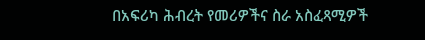በአፍሪካ ሕብረት የመሪዎችና ስራ አስፈጻሚዎች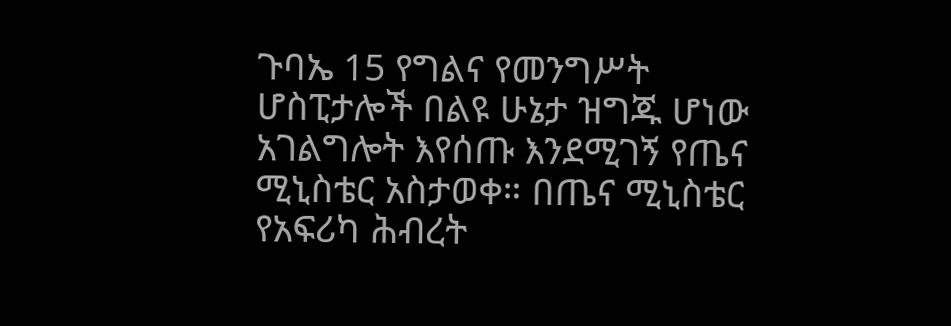ጉባኤ 15 የግልና የመንግሥት ሆስፒታሎች በልዩ ሁኔታ ዝግጁ ሆነው አገልግሎት እየሰጡ እንደሚገኝ የጤና ሚኒስቴር አስታወቀ። በጤና ሚኒስቴር የአፍሪካ ሕብረት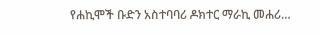የሐኪሞች ቡድን አስተባባሪ ዶክተር ማራኪ መሐሪ…